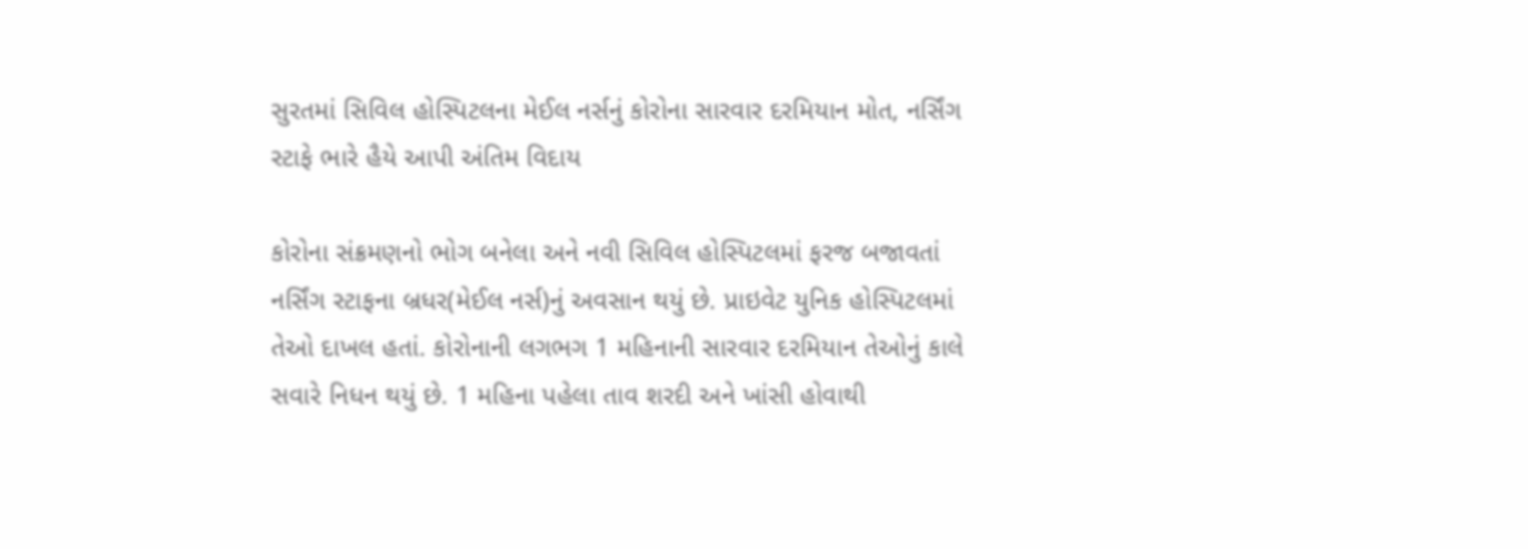સુરતમાં સિવિલ હોસ્પિટલના મેઈલ નર્સનું કોરોના સારવાર દરમિયાન મોત, નર્સિંગ સ્ટાફે ભારે હૈયે આપી અંતિમ વિદાય

કોરોના સંક્રમણનો ભોગ બનેલા અને નવી સિવિલ હોસ્પિટલમાં ફરજ બજાવતાં નર્સિંગ સ્ટાફના બ્રધર(મેઈલ નર્સ)નું અવસાન થયું છે. પ્રાઇવેટ યુનિક હોસ્પિટલમાં તેઓ દાખલ હતાં. કોરોનાની લગભગ 1 મહિનાની સારવાર દરમિયાન તેઓનું કાલે સવારે નિધન થયું છે. 1 મહિના પહેલા તાવ શરદી અને ખાંસી હોવાથી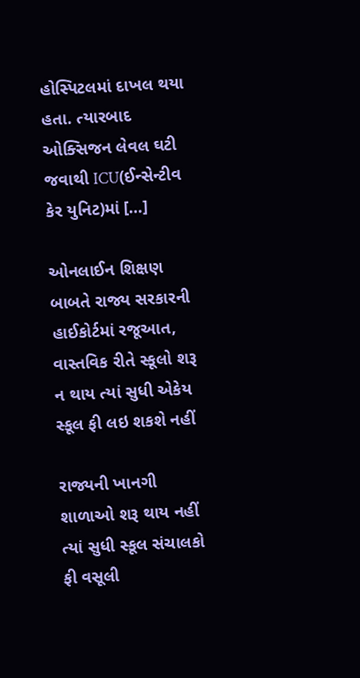હોસ્પિટલમાં દાખલ થયા હતા. ત્યારબાદ ઓક્સિજન લેવલ ઘટી જવાથી ICU(ઈન્સેન્ટીવ કેર યુનિટ)માં […]

ઓનલાઈન શિક્ષણ બાબતે રાજ્ય સરકારની હાઈકોર્ટમાં રજૂઆત, વાસ્તવિક રીતે સ્કૂલો શરૂ ન થાય ત્યાં સુધી એકેય સ્કૂલ ફી લઇ શકશે નહીં

રાજ્યની ખાનગી શાળાઓ શરૂ થાય નહીં ત્યાં સુધી સ્કૂલ સંચાલકો ફી વસૂલી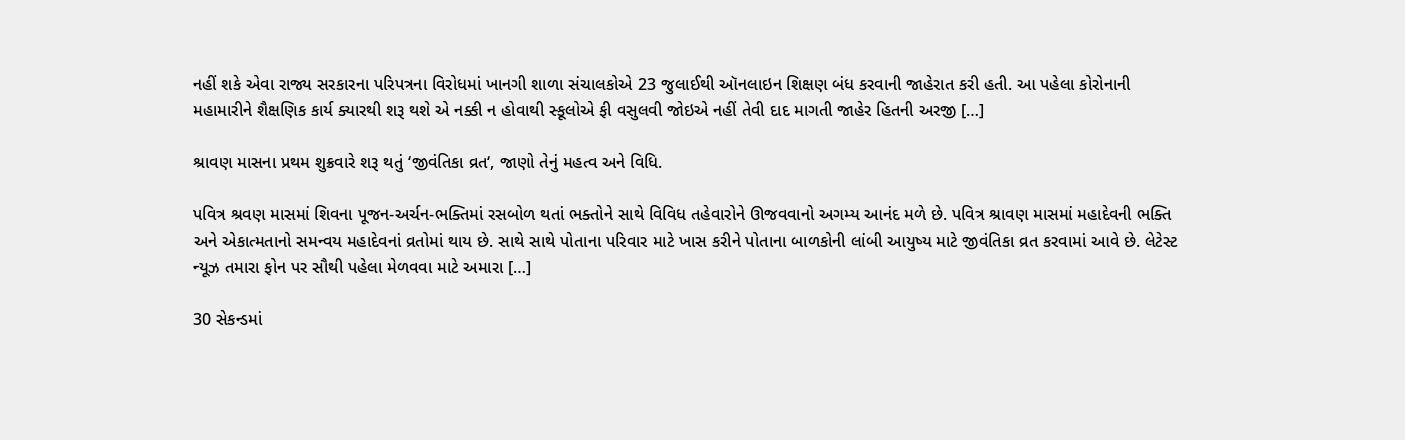નહીં શકે એવા રાજ્ય સરકારના પરિપત્રના વિરોધમાં ખાનગી શાળા સંચાલકોએ 23 જુલાઈથી ઑનલાઇન શિક્ષણ બંધ કરવાની જાહેરાત કરી હતી. આ પહેલા કોરોનાની મહામારીને શૈક્ષણિક કાર્ય ક્યારથી શરૂ થશે એ નક્કી ન હોવાથી સ્કૂલોએ ફી વસુલવી જોઇએ નહીં તેવી દાદ માગતી જાહેર હિતની અરજી […]

શ્રાવણ માસના પ્રથમ શુક્રવારે શરૂ થતું ‘જીવંતિકા વ્રત‘, જાણો તેનું મહત્વ અને વિધિ.

પવિત્ર શ્રવણ માસમાં શિવના પૂજન-અર્ચન-ભક્તિમાં રસબોળ થતાં ભક્તોને સાથે વિવિધ તહેવારોને ઊજવવાનો અગમ્ય આનંદ મળે છે. પવિત્ર શ્રાવણ માસમાં મહાદેવની ભક્તિ અને એકાત્મતાનો સમન્વય મહાદેવનાં વ્રતોમાં થાય છે. સાથે સાથે પોતાના પરિવાર માટે ખાસ કરીને પોતાના બાળકોની લાંબી આયુષ્ય માટે જીવંતિકા વ્રત કરવામાં આવે છે. લેટેસ્ટ ન્યૂઝ તમારા ફોન પર સૌથી પહેલા મેળવવા માટે અમારા […]

30 સેકન્ડમાં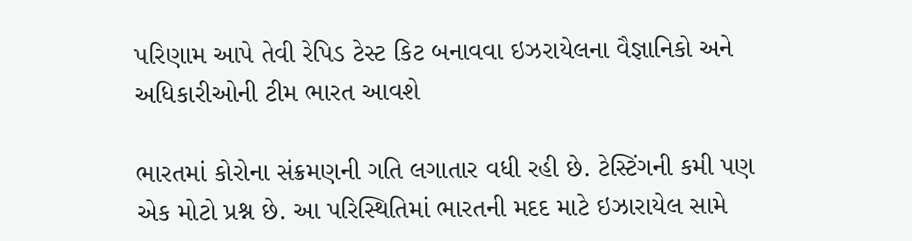પરિણામ આપે તેવી રેપિડ ટેસ્ટ કિટ બનાવવા ઇઝરાયેલના વૈજ્ઞાનિકો અને અધિકારીઓની ટીમ ભારત આવશે

ભારતમાં કોરોના સંક્રમણની ગતિ લગાતાર વધી રહી છે. ટેસ્ટિંગની કમી પણ એક મોટો પ્રશ્ન છે. આ પરિસ્થિતિમાં ભારતની મદદ માટે ઇઝારાયેલ સામે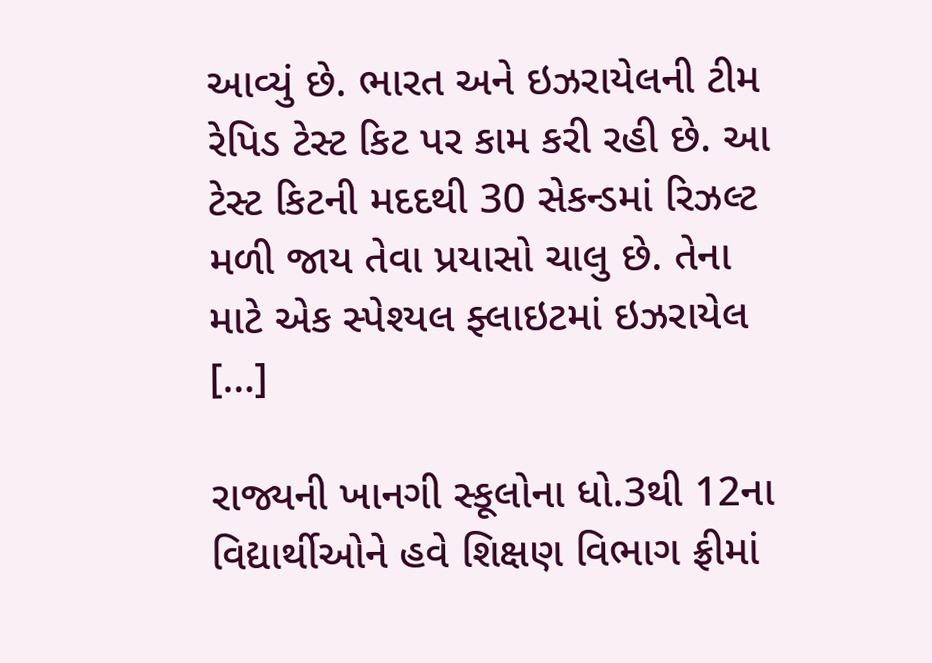આવ્યું છે. ભારત અને ઇઝરાયેલની ટીમ રેપિડ ટેસ્ટ કિટ પર કામ કરી રહી છે. આ ટેસ્ટ કિટની મદદથી 30 સેકન્ડમાં રિઝલ્ટ મળી જાય તેવા પ્રયાસો ચાલુ છે. તેના માટે એક સ્પેશ્યલ ફ્લાઇટમાં ઇઝરાયેલ […]

રાજ્યની ખાનગી સ્કૂલોના ધો.3થી 12ના વિદ્યાર્થીઓને હવે શિક્ષણ વિભાગ ફ્રીમાં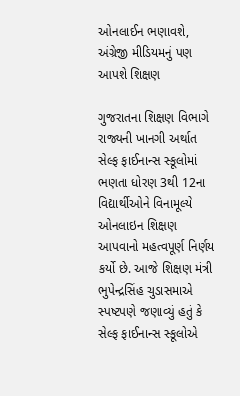ઓનલાઈન ભણાવશે, અંગ્રેજી મીડિયમનું પણ આપશે શિક્ષણ

ગુજરાતના શિક્ષણ વિભાગે રાજ્યની ખાનગી અર્થાત સેલ્ફ ફાઈનાન્સ સ્કૂલોમાં ભણતા ધોરણ 3થી 12ના વિદ્યાર્થીઓને વિનામૂલ્યે ઓનલાઇન શિક્ષણ આપવાનો મહત્વપૂર્ણ નિર્ણય કર્યો છે. આજે શિક્ષણ મંત્રી ભુપેન્દ્રસિંહ ચુડાસમાએ સ્પષ્ટપણે જણાવ્યું હતું કે સેલ્ફ ફાઈનાન્સ સ્કૂલોએ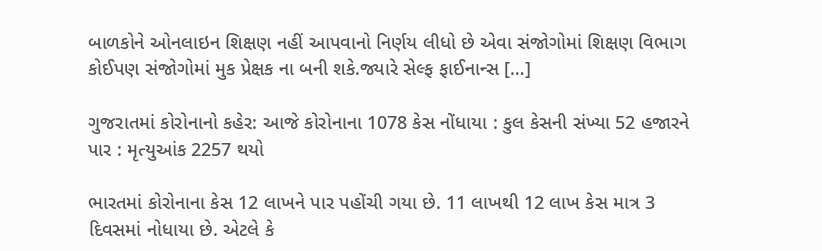બાળકોને ઓનલાઇન શિક્ષણ નહીં આપવાનો નિર્ણય લીધો છે એવા સંજોગોમાં શિક્ષણ વિભાગ કોઈપણ સંજોગોમાં મુક પ્રેક્ષક ના બની શકે.જ્યારે સેલ્ફ ફાઈનાન્સ […]

ગુજરાતમાં કોરોનાનો કહેર: આજે કોરોનાના 1078 કેસ નોંધાયા : કુલ કેસની સંખ્યા 52 હજારને પાર : મૃત્યુઆંક 2257 થયો

ભારતમાં કોરોનાના કેસ 12 લાખને પાર પહોંચી ગયા છે. 11 લાખથી 12 લાખ કેસ માત્ર 3 દિવસમાં નોધાયા છે. એટલે કે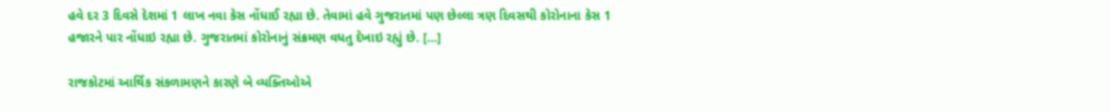હવે દર 3 દિવસે દેશમાં 1 લાખ નવા કેસ નોંધાઈ રહ્યા છે. તેવામાં હવે ગુજરાતમાં પણ છેલ્લા ત્રણ દિવસથી કોરોનાના કેસ 1 હજારને પાર નોંધાઇ રહ્યા છે. ગુજરાતમાં કોરોનાનું સંક્રમણ વધતુ દેખાઇ રહ્યું છે. […]

રાજકોટમાં આર્થિક સંકળામણને કારણે બે વ્યક્તિઓએ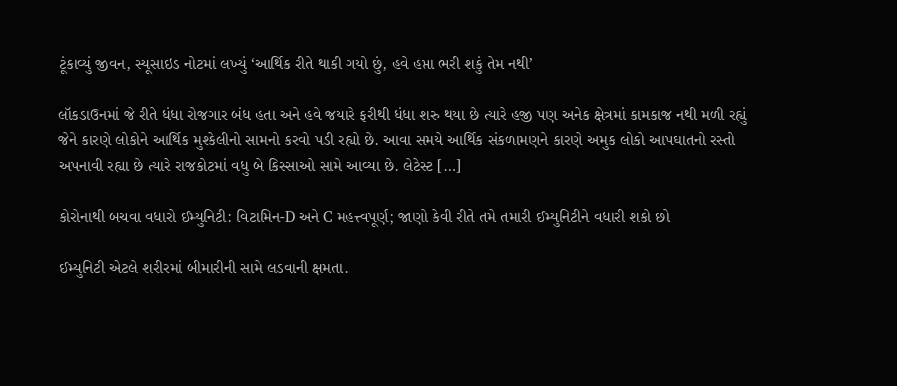ટૂંકાવ્યું જીવન, સ્યૂસાઇડ નોટમાં લખ્યું ‘આર્થિક રીતે થાકી ગયો છું, હવે હપ્તા ભરી શકું તેમ નથી’

લૉકડાઉનમાં જે રીતે ધંધા રોજગાર બંધ હતા અને હવે જયારે ફરીથી ધંધા શરુ થયા છે ત્યારે હજી પણ અનેક ક્ષેત્રમાં કામકાજ નથી મળી રહ્યું જેને કારણે લોકોને આર્થિક મુશ્કેલીનો સામનો કરવો પડી રહ્યો છે. આવા સમયે આર્થિક સંકળામણને કારણે અમુક લોકો આપઘાતનો રસ્તો અપનાવી રહ્યા છે ત્યારે રાજકોટમાં વધુ બે કિસ્સાઓ સામે આવ્યા છે. લેટેસ્ટ […]

કોરોનાથી બચવા વધારો ઈમ્યુનિટી: વિટામિન-D અને C મહત્ત્વપૂર્ણ; જાણો કેવી રીતે તમે તમારી ઈમ્યુનિટીને વધારી શકો છો

ઈમ્યુનિટી એટલે શરીરમાં બીમારીની સામે લડવાની ક્ષમતા.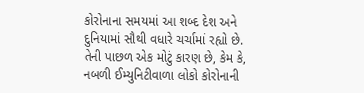કોરોનાના સમયમાં આ શબ્દ દેશ અને દુનિયામાં સૌથી વધારે ચર્ચામાં રહ્યો છે. તેની પાછળ એક મોટું કારણ છે, કેમ કે, નબળી ઈમ્યુનિટીવાળા લોકો કોરોનાની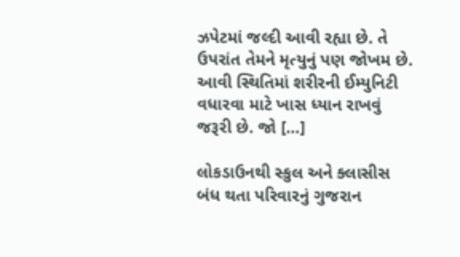ઝપેટમાં જલ્દી આવી રહ્યા છે. તે ઉપરાંત તેમને મૃત્યુનું પણ જોખમ છે. આવી સ્થિતિમાં શરીરની ઈમ્યુનિટી વધારવા માટે ખાસ ધ્યાન રાખવું જરૂરી છે. જો […]

લોકડાઉનથી સ્કુલ અને ક્લાસીસ બંધ થતા પરિવારનું ગુજરાન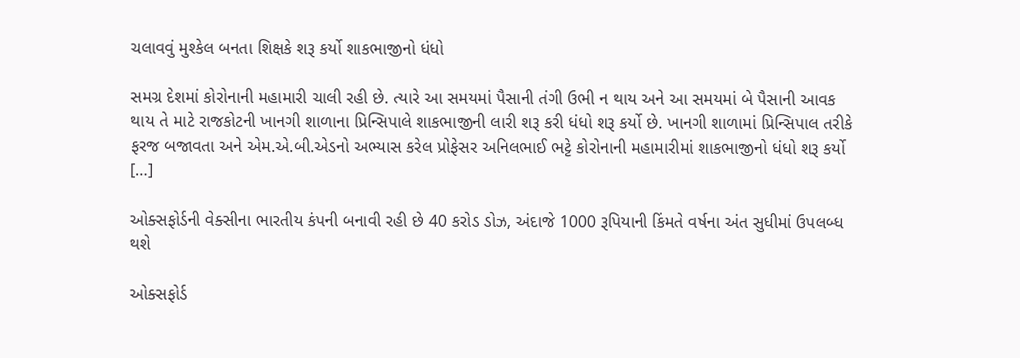ચલાવવું મુશ્કેલ બનતા શિક્ષકે શરૂ કર્યો શાકભાજીનો ધંધો

સમગ્ર દેશમાં કોરોનાની મહામારી ચાલી રહી છે. ત્યારે આ સમયમાં પૈસાની તંગી ઉભી ન થાય અને આ સમયમાં બે પૈસાની આવક થાય તે માટે રાજકોટની ખાનગી શાળાના પ્રિન્સિપાલે શાકભાજીની લારી શરૂ કરી ધંધો શરૂ કર્યો છે. ખાનગી શાળામાં પ્રિન્સિપાલ તરીકે ફરજ બજાવતા અને એમ.એ.બી.એડનો અભ્યાસ કરેલ પ્રોફેસર અનિલભાઈ ભટ્ટે કોરોનાની મહામારીમાં શાકભાજીનો ધંધો શરૂ કર્યો […]

ઓક્સફોર્ડની વેક્સીના ભારતીય કંપની બનાવી રહી છે 40 કરોડ ડોઝ, અંદાજે 1000 રૂપિયાની કિંમતે વર્ષના અંત સુધીમાં ઉપલબ્ધ થશે

ઓક્સફોર્ડ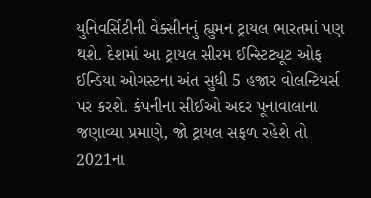યુનિવર્સિટીની વેક્સીનનું હ્યુમન ટ્રાયલ ભારતમાં પણ થશે. દેશમાં આ ટ્રાયલ સીરમ ઈન્સ્ટિટ્યૂટ ઓફ ઈન્ડિયા ઓગસ્ટના અંત સુધી 5 હજાર વોલન્ટિયર્સ પર કરશે. કંપનીના સીઈઓ અદર પૂનાવાલાના જણાવ્યા પ્રમાણે, જો ટ્રાયલ સફળ રહેશે તો 2021ના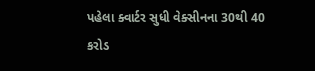પહેલા ક્વાર્ટર સુધી વેક્સીનના 30થી 40 કરોડ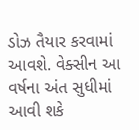ડોઝ તૈયાર કરવામાં આવશે. વેક્સીન આ વર્ષના અંત સુધીમાં આવી શકે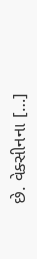છે. વેક્સીનના […]